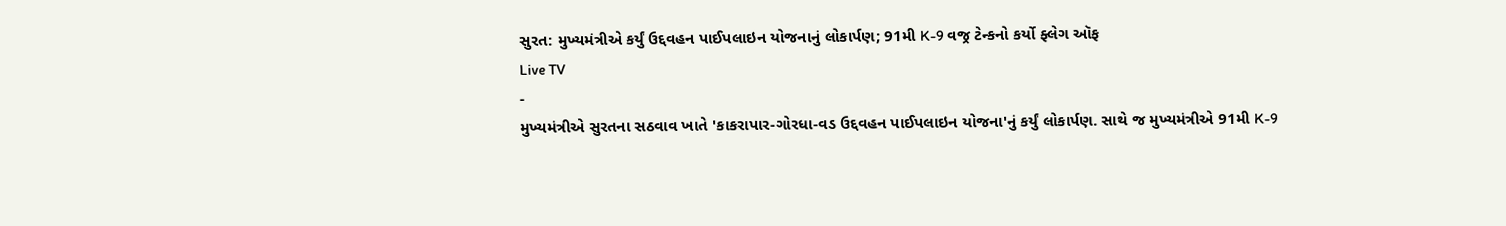સુરત: મુખ્યમંત્રીએ કર્યું ઉદ્દવહન પાઈપલાઇન યોજનાનું લોકાર્પણ; 91મી K-9 વજ્ર ટેન્કનો કર્યો ફ્લેગ ઑફ
Live TV
-
મુખ્યમંત્રીએ સુરતના સઠવાવ ખાતે 'કાકરાપાર-ગોરધા-વડ ઉદ્દવહન પાઈપલાઇન યોજના'નું કર્યું લોકાર્પણ. સાથે જ મુખ્યમંત્રીએ 91મી K-9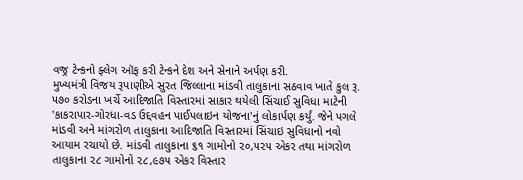વજ્ર ટેન્કનો ફ્લેગ ઑફ કરી ટેન્કને દેશ અને સેનાને અર્પણ કરી.
મુખ્યમંત્રી વિજય રૂપાણીએ સુરત જિલ્લાના માંડવી તાલુકાના સઠવાવ ખાતે કુલ રૂ. ૫૭૦ કરોડના ખર્ચે આદિજાતિ વિસ્તારમાં સાકાર થયેલી સિંચાઈ સુવિધા માટેની 'કાકરાપાર-ગોરધા-વડ ઉદ્દવહન પાઈપલાઇન યોજના'નું લોકાર્પણ કર્યું. જેને પગલે માંડવી અને માંગરોળ તાલુકાના આદિજાતિ વિસ્તારમાં સિંચાઇ સુવિધાનો નવો આયામ રચાયો છે. માંડવી તાલુકાના ૬૧ ગામોનો ૨૦,૫૨૫ એકર તથા માંગરોળ તાલુકાના ૨૮ ગામોનો ૨૮,૯૭૫ એકર વિસ્તાર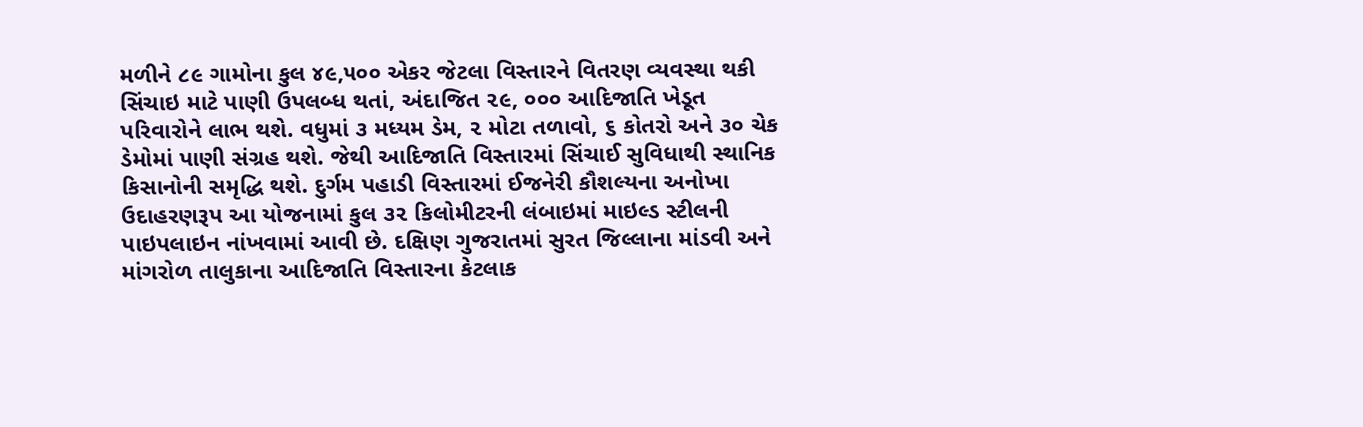મળીને ૮૯ ગામોના કુલ ૪૯,૫૦૦ એકર જેટલા વિસ્તારને વિતરણ વ્યવસ્થા થકી સિંચાઇ માટે પાણી ઉપલબ્ધ થતાં, અંદાજિત ૨૯, ૦૦૦ આદિજાતિ ખેડૂત પરિવારોને લાભ થશે. વધુમાં ૩ મધ્યમ ડેમ, ૨ મોટા તળાવો, ૬ કોતરો અને ૩૦ ચેક ડેમોમાં પાણી સંગ્રહ થશે. જેથી આદિજાતિ વિસ્તારમાં સિંચાઈ સુવિધાથી સ્થાનિક કિસાનોની સમૃદ્ધિ થશે. દુર્ગમ પહાડી વિસ્તારમાં ઈજનેરી કૌશલ્યના અનોખા ઉદાહરણરૂપ આ યોજનામાં કુલ ૩૨ કિલોમીટરની લંબાઇમાં માઇલ્ડ સ્ટીલની પાઇપલાઇન નાંખવામાં આવી છે. દક્ષિણ ગુજરાતમાં સુરત જિલ્લાના માંડવી અને માંગરોળ તાલુકાના આદિજાતિ વિસ્તારના કેટલાક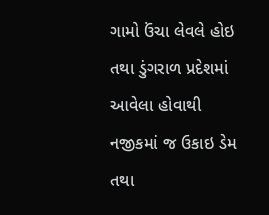ગામો ઉંચા લેવલે હોઇ તથા ડુંગરાળ પ્રદેશમાં આવેલા હોવાથી નજીકમાં જ ઉકાઇ ડેમ તથા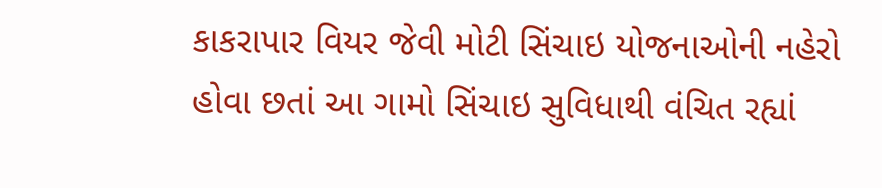કાકરાપાર વિયર જેવી મોટી સિંચાઇ યોજનાઓની નહેરો હોવા છતાં આ ગામો સિંચાઇ સુવિધાથી વંચિત રહ્યાં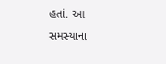હતાં. આ સમસ્યાના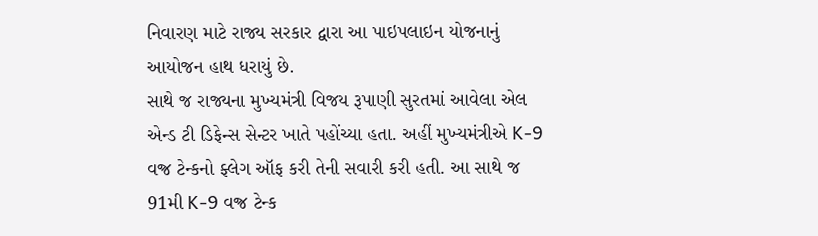નિવારણ માટે રાજ્ય સરકાર દ્વારા આ પાઇપલાઇન યોજનાનું આયોજન હાથ ધરાયું છે.
સાથે જ રાજ્યના મુખ્યમંત્રી વિજય રૂપાણી સુરતમાં આવેલા એલ એન્ડ ટી ડિફેન્સ સેન્ટર ખાતે પહોંચ્યા હતા. અહીં મુખ્યમંત્રીએ K-9 વજ્ર ટેન્કનો ફ્લેગ ઑફ કરી તેની સવારી કરી હતી. આ સાથે જ 91મી K-9 વજ્ર ટેન્ક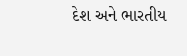દેશ અને ભારતીય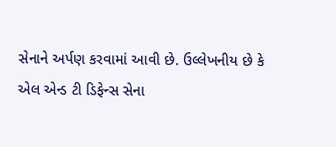સેનાને અર્પણ કરવામાં આવી છે. ઉલ્લેખનીય છે કે એલ એન્ડ ટી ડિફેન્સ સેના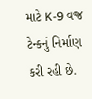માટે K-9 વજ્ર ટેન્કનું નિર્માણ કરી રહી છે.